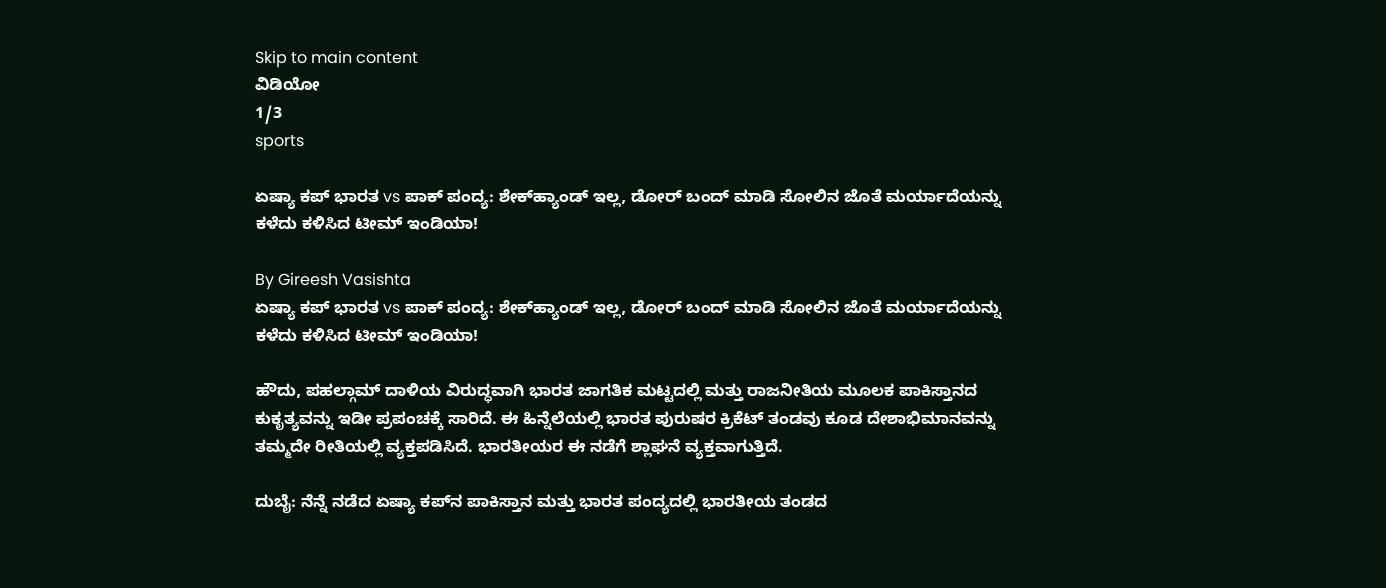Skip to main content
ವಿಡಿಯೋ
1/3
sports

ಏಷ್ಯಾ ಕಪ್‌ ಭಾರತ vs ಪಾಕ್‌ ಪಂದ್ಯ: ಶೇಕ್‌ಹ್ಯಾಂಡ್‌ ಇಲ್ಲ, ಡೋರ್‌ ಬಂದ್‌ ಮಾಡಿ ಸೋಲಿನ ಜೊತೆ ಮರ್ಯಾದೆಯನ್ನು ಕಳೆದು ಕಳಿಸಿದ ಟೀಮ್‌ ಇಂಡಿಯಾ!

By Gireesh Vasishta
ಏಷ್ಯಾ ಕಪ್‌ ಭಾರತ vs ಪಾಕ್‌ ಪಂದ್ಯ: ಶೇಕ್‌ಹ್ಯಾಂಡ್‌ ಇಲ್ಲ, ಡೋರ್‌ ಬಂದ್‌ ಮಾಡಿ ಸೋಲಿನ ಜೊತೆ ಮರ್ಯಾದೆಯನ್ನು ಕಳೆದು ಕಳಿಸಿದ ಟೀಮ್‌ ಇಂಡಿಯಾ!

ಹೌದು, ಪಹಲ್ಗಾಮ್ ದಾಳಿಯ ವಿರುದ್ಧವಾಗಿ ಭಾರತ ಜಾಗತಿಕ ಮಟ್ಟದಲ್ಲಿ ಮತ್ತು ರಾಜನೀತಿಯ ಮೂಲಕ ಪಾಕಿಸ್ತಾನದ ಕುಕೃತ್ಯವನ್ನು ಇಡೀ ಪ್ರಪಂಚಕ್ಕೆ ಸಾರಿದೆ. ಈ ಹಿನ್ನೆಲೆಯಲ್ಲಿ ಭಾರತ ಪುರುಷರ ಕ್ರಿಕೆಟ್ ತಂಡವು ಕೂಡ ದೇಶಾಭಿಮಾನವನ್ನು ತಮ್ಮದೇ ರೀತಿಯಲ್ಲಿ ವ್ಯಕ್ತಪಡಿಸಿದೆ. ಭಾರತೀಯರ ಈ ನಡೆಗೆ ಶ್ಲಾಘನೆ ವ್ಯಕ್ತವಾಗುತ್ತಿದೆ.

ದುಬೈ: ನೆನ್ನೆ ನಡೆದ ಏಷ್ಯಾ ಕಪ್‌ನ ಪಾಕಿಸ್ತಾನ ಮತ್ತು ಭಾರತ ಪಂದ್ಯದಲ್ಲಿ ಭಾರತೀಯ ತಂಡದ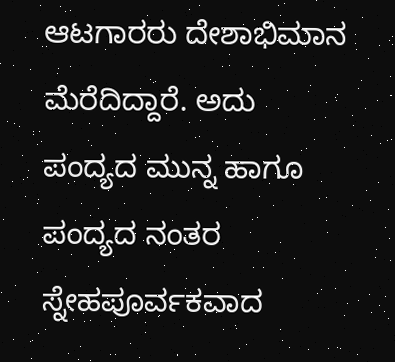ಆಟಗಾರರು ದೇಶಾಭಿಮಾನ ಮೆರೆದಿದ್ದಾರೆ. ಅದು ಪಂದ್ಯದ ಮುನ್ನ ಹಾಗೂ ಪಂದ್ಯದ ನಂತರ ಸ್ನೇಹಪೂರ್ವಕವಾದ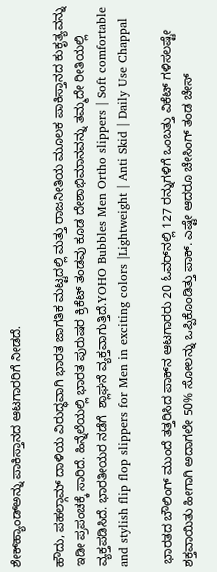ಶೇಕ್‌ಹ್ಯಾಂಡ್‌ಅನ್ನು ಪಾಕಿಸ್ತಾನದ ಆಟಗಾರರಿಗೆ ನೀಡದೆ.

ಹೌದು, ಪಹಲ್ಗಾಮ್ ದಾಳಿಯ ವಿರುದ್ಧವಾಗಿ ಭಾರತ ಜಾಗತಿಕ ಮಟ್ಟದಲ್ಲಿ ಮತ್ತು ರಾಜನೀತಿಯ ಮೂಲಕ ಪಾಕಿಸ್ತಾನದ ಕುಕೃತ್ಯವನ್ನು ಇಡೀ ಪ್ರಪಂಚಕ್ಕೆ ಸಾರಿದೆ. ಹಿನ್ನೆಲೆಯಲ್ಲಿ ಭಾರತ ಪುರುಷರ ಕ್ರಿಕೆಟ್ ತಂಡವು ಕೂಡ ದೇಶಾಭಿಮಾನವನ್ನು ತಮ್ಮದೇ ರೀತಿಯಲ್ಲಿ ವ್ಯಕ್ತಪಡಿಸಿದೆ. ಭಾರತೀಯರ ನಡೆಗೆ  ಶ್ಲಾಘನೆ ವ್ಯಕ್ತವಾಗುತ್ತಿದೆ.YOHO Bubbles Men Ortho slippers | Soft comfortable and stylish flip flop slippers for Men in exciting colors |Lightweight | Anti Skid | Daily Use Chappal

 ಭಾರತದ ಬೌಲಿಂಗ್‌ ಮುಂದೆ ತತ್ತರಿಸಿದ ಪಾಕ್‌ನ ಆಟಗಾರರು 20 ಓವರ್‌ನಲ್ಲಿ 127 ರನ್ನುಗಳಿಗೆ ಒಂಬತ್ತು ವಿಕೆಟ್ ಗಳಿಸಲಷ್ಟೇ ಶಕ್ತವಾಯಿತು ಹೀಗಾಗಿ ಅದಾಗಲೇ 50% ಸೋಲನ್ನು ಒಪ್ಪಿಕೊಂಡಿತ್ತು ಪಾಕ್‌. ಎಷ್ಟೇ ಆದರೂ ಚೇಸಿಂಗ್ ತಂಡ ಚೇಸ್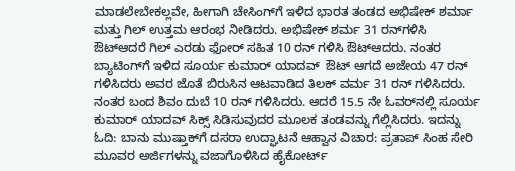ಮಾಡಲೇಬೇಕಲ್ಲವೇ, ಹೀಗಾಗಿ ಚೇಸಿಂಗ್‌ಗೆ ಇಳಿದ ಭಾರತ ತಂಡದ ಅಭಿಷೇಕ್ ಶರ್ಮಾ ಮತ್ತು ಗಿಲ್‌ ಉತ್ತಮ ಆರಂಭ ನೀಡಿದರು. ಅಭಿಷೇಕ್ ಶರ್ಮ 31 ರನ್‌ಗಳಿಸಿ ಔಟ್‌ಆದರೆ ಗಿಲ್ ಎರಡು ಫೋರ್ ಸಹಿತ 10 ರನ್ ಗಳಿಸಿ ಔಟ್‌ಆದರು. ನಂತರ ಬ್ಯಾಟಿಂಗ್‌ಗೆ ಇಳಿದ ಸೂರ್ಯ ಕುಮಾರ್ ಯಾದವ್  ಔಟ್ ಆಗದೆ ಅಜೇಯ 47 ರನ್ ಗಳಿಸಿದರು ಅವರ ಜೊತೆ ಬಿರುಸಿನ ಆಟವಾಡಿದ ತಿಲಕ್ ವರ್ಮ 31 ರನ್ ಗಳಿಸಿದರು. ನಂತರ ಬಂದ ಶಿವಂ ದುಬೆ 10 ರನ್ ಗಳಿಸಿದರು. ಆದರೆ 15.5 ನೇ ಓವರ್‌ನಲ್ಲಿ ಸೂರ್ಯ ಕುಮಾರ್ ಯಾದವ್ ಸಿಕ್ಸ್ ಸಿಡಿಸುವುದರ ಮೂಲಕ ತಂಡವನ್ನು ಗೆಲ್ಲಿಸಿದರು. ಇದನ್ನು ಓದಿ: ಬಾನು ಮುಷ್ತಾಕ್‌ಗೆ ದಸರಾ ಉದ್ಘಾಟನೆ ಆಹ್ವಾನ‌ ವಿಚಾರ: ಪ್ರತಾಪ್‌ ಸಿಂಹ ಸೇರಿ ಮೂವರ ಅರ್ಜಿಗಳನ್ನು ವಜಾಗೊಳಿಸಿದ ಹೈಕೋರ್ಟ್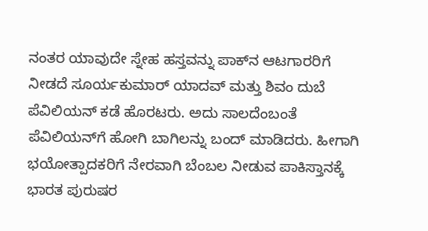ನಂತರ ಯಾವುದೇ ಸ್ನೇಹ ಹಸ್ತವನ್ನು ಪಾಕ್‌ನ ಆಟಗಾರರಿಗೆ ನೀಡದೆ ಸೂರ್ಯಕುಮಾರ್ ಯಾದವ್ ಮತ್ತು ಶಿವಂ ದುಬೆ ಪೆವಿಲಿಯನ್ ಕಡೆ ಹೊರಟರು. ಅದು ಸಾಲದೆಂಬಂತೆ ಪೆವಿಲಿಯನ್‌ಗೆ ಹೋಗಿ ಬಾಗಿಲನ್ನು ಬಂದ್ ಮಾಡಿದರು. ಹೀಗಾಗಿ ಭಯೋತ್ಪಾದಕರಿಗೆ ನೇರವಾಗಿ ಬೆಂಬಲ ನೀಡುವ ಪಾಕಿಸ್ತಾನಕ್ಕೆ ಭಾರತ ಪುರುಷರ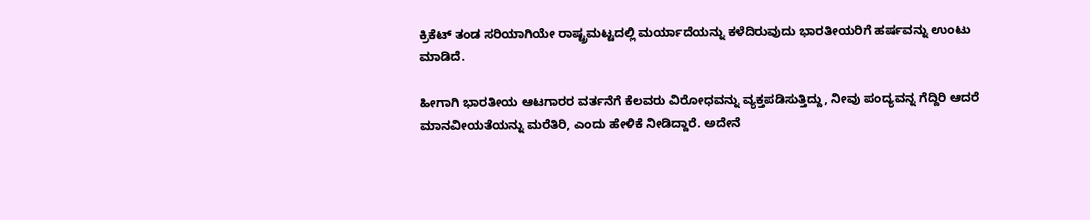ಕ್ರಿಕೆಟ್ ತಂಡ ಸರಿಯಾಗಿಯೇ ರಾಷ್ಟ್ರಮಟ್ಟದಲ್ಲಿ ಮರ್ಯಾದೆಯನ್ನು ಕಳೆದಿರುವುದು ಭಾರತೀಯರಿಗೆ ಹರ್ಷವನ್ನು ಉಂಟು ಮಾಡಿದೆ.

ಹೀಗಾಗಿ ಭಾರತೀಯ ಆಟಗಾರರ ವರ್ತನೆಗೆ ಕೆಲವರು ವಿರೋಧವನ್ನು ವ್ಯಕ್ತಪಡಿಸುತ್ತಿದ್ದು, ನೀವು ಪಂದ್ಯವನ್ನ ಗೆದ್ದಿರಿ ಆದರೆ ಮಾನವೀಯತೆಯನ್ನು ಮರೆತಿರಿ, ಎಂದು ಹೇಳಿಕೆ ನೀಡಿದ್ದಾರೆ. ಅದೇನೆ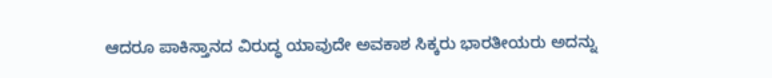ಆದರೂ ಪಾಕಿಸ್ತಾನದ ವಿರುದ್ಧ ಯಾವುದೇ ಅವಕಾಶ ಸಿಕ್ಕರು ಭಾರತೀಯರು ಅದನ್ನು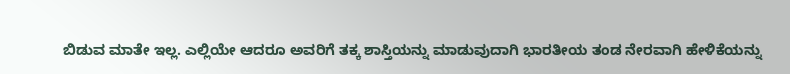ಬಿಡುವ ಮಾತೇ ಇಲ್ಲ. ಎಲ್ಲಿಯೇ ಆದರೂ ಅವರಿಗೆ ತಕ್ಕ ಶಾಸ್ತಿಯನ್ನು ಮಾಡುವುದಾಗಿ ಭಾರತೀಯ ತಂಡ ನೇರವಾಗಿ ಹೇಳಿಕೆಯನ್ನು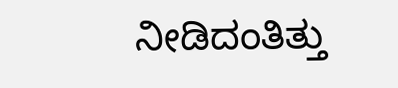ನೀಡಿದಂತಿತ್ತು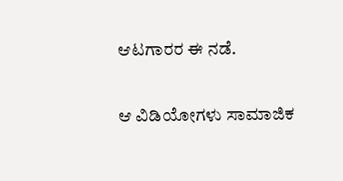ಆಟಗಾರರ ಈ ನಡೆ.

ಆ ವಿಡಿಯೋಗಳು ಸಾಮಾಜಿಕ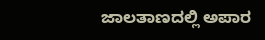ಜಾಲತಾಣದಲ್ಲಿ ಅಪಾರ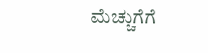ಮೆಚ್ಚುಗೆಗೆ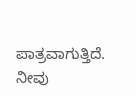ಪಾತ್ರವಾಗುತ್ತಿದೆ. ನೀವು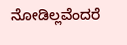ನೋಡಿಲ್ಲವೆಂದರೆ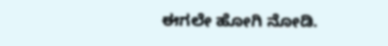ಈಗಲೇ ಹೋಗಿ ನೋಡಿ.